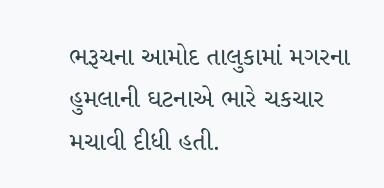ભરૂચના આમોદ તાલુકામાં મગરના હુમલાની ઘટનાએ ભારે ચકચાર મચાવી દીધી હતી.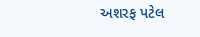અશરફ પટેલ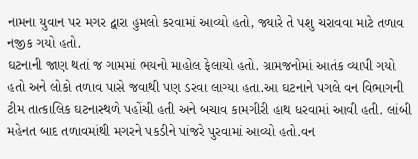નામના યુવાન પર મગર દ્વારા હુમલો કરવામાં આવ્યો હતો, જ્યારે તે પશુ ચરાવવા માટે તળાવ નજીક ગયો હતો.
ઘટનાની જાણ થતાં જ ગામમાં ભયનો માહોલ ફેલાયો હતો. ગ્રામજનોમાં આતંક વ્યાપી ગયો હતો અને લોકો તળાવ પાસે જવાથી પણ ડરવા લાગ્યા હતા.આ ઘટનાને પગલે વન વિભાગની ટીમ તાત્કાલિક ઘટનાસ્થળે પહોંચી હતી અને બચાવ કામગીરી હાથ ધરવામાં આવી હતી. લાંબી મહેનત બાદ તળાવમાંથી મગરને પકડીને પાંજરે પુરવામાં આવ્યો હતો.વન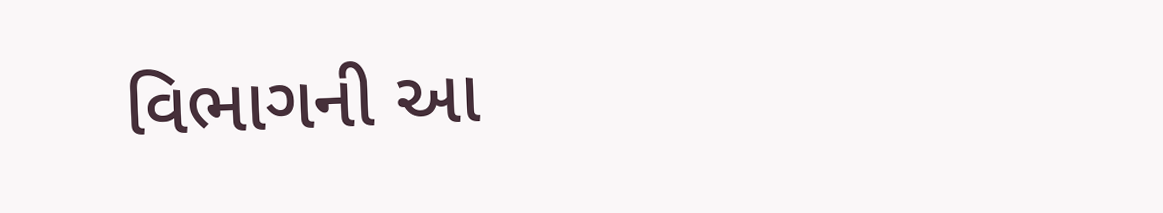વિભાગની આ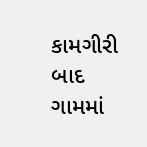કામગીરી બાદ ગામમાં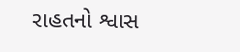રાહતનો શ્વાસ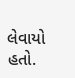લેવાયો હતો.